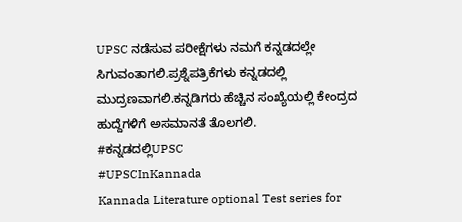UPSC ನಡೆಸುವ ಪರೀಕ್ಷೆಗಳು ನಮಗೆ ಕನ್ನಡದಲ್ಲೇ ಸಿಗುವಂತಾಗಲಿ.ಪ್ರಶ್ನೆಪತ್ರಿಕೆಗಳು ಕನ್ನಡದಲ್ಲಿ ಮುದ್ರಣವಾಗಲಿ.ಕನ್ನಡಿಗರು ಹೆಚ್ಚಿನ ಸಂಖ್ಯೆಯಲ್ಲಿ ಕೇಂದ್ರದ ಹುದ್ದೆಗಳಿಗೆ ಅಸಮಾನತೆ ತೊಲಗಲಿ.
#ಕನ್ನಡದಲ್ಲಿUPSC
#UPSCInKannada
Kannada Literature optional Test series for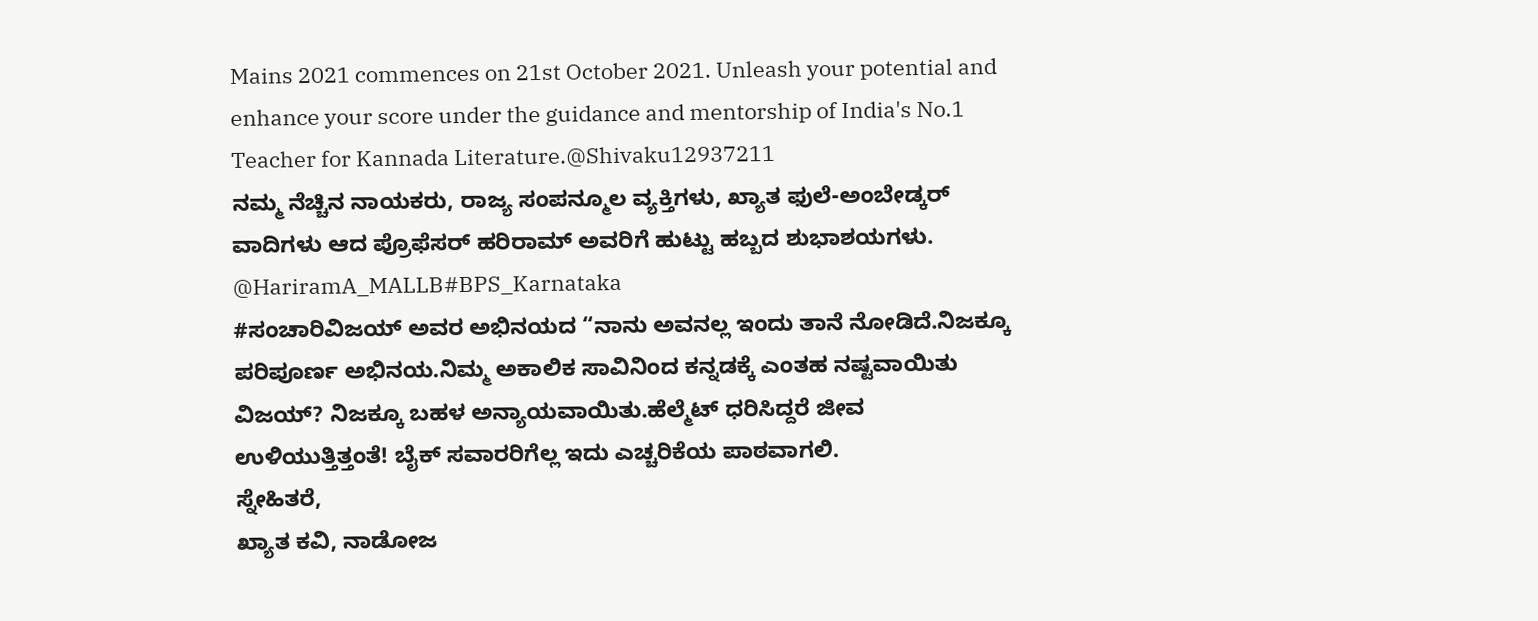Mains 2021 commences on 21st October 2021. Unleash your potential and enhance your score under the guidance and mentorship of India's No.1 Teacher for Kannada Literature.@Shivaku12937211
ನಮ್ಮ ನೆಚ್ಚಿನ ನಾಯಕರು, ರಾಜ್ಯ ಸಂಪನ್ಮೂಲ ವ್ಯಕ್ತಿಗಳು, ಖ್ಯಾತ ಫುಲೆ-ಅಂಬೇಡ್ಕರ್ ವಾದಿಗಳು ಆದ ಪ್ರೊಫೆಸರ್ ಹರಿರಾಮ್ ಅವರಿಗೆ ಹುಟ್ಟು ಹಬ್ಬದ ಶುಭಾಶಯಗಳು.
@HariramA_MALLB#BPS_Karnataka
#ಸಂಚಾರಿವಿಜಯ್ ಅವರ ಅಭಿನಯದ “ನಾನು ಅವನಲ್ಲ ಇಂದು ತಾನೆ ನೋಡಿದೆ.ನಿಜಕ್ಕೂ ಪರಿಪೂರ್ಣ ಅಭಿನಯ.ನಿಮ್ಮ ಅಕಾಲಿಕ ಸಾವಿನಿಂದ ಕನ್ನಡಕ್ಕೆ ಎಂತಹ ನಷ್ಟವಾಯಿತು ವಿಜಯ್? ನಿಜಕ್ಕೂ ಬಹಳ ಅನ್ಯಾಯವಾಯಿತು.ಹೆಲ್ಮೆಟ್ ಧರಿಸಿದ್ದರೆ ಜೀವ ಉಳಿಯುತ್ತಿತ್ತಂತೆ! ಬೈಕ್ ಸವಾರರಿಗೆಲ್ಲ ಇದು ಎಚ್ಚರಿಕೆಯ ಪಾಠವಾಗಲಿ.
ಸ್ನೇಹಿತರೆ,
ಖ್ಯಾತ ಕವಿ, ನಾಡೋಜ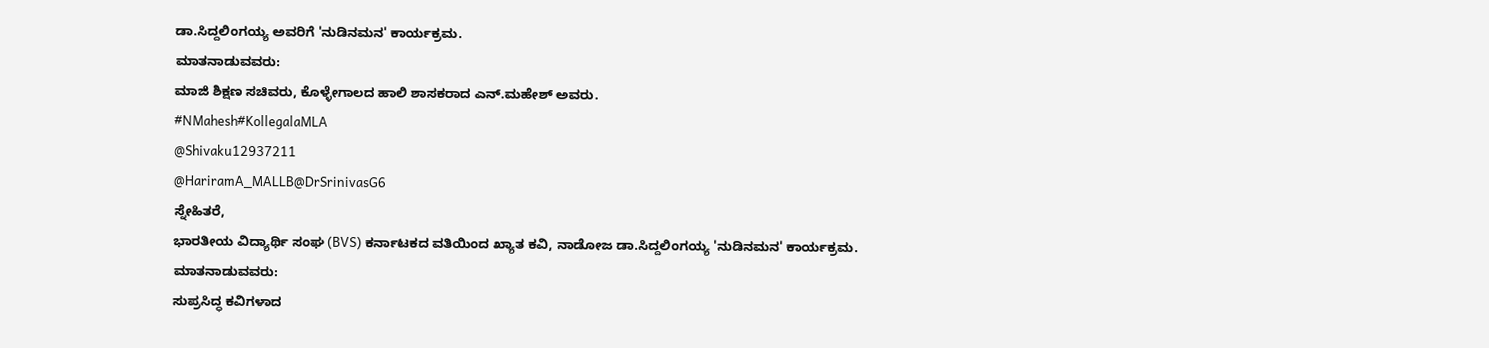ಡಾ.ಸಿದ್ದಲಿಂಗಯ್ಯ ಅವರಿಗೆ 'ನುಡಿನಮನ' ಕಾರ್ಯಕ್ರಮ.
ಮಾತನಾಡುವವರು:
ಮಾಜಿ ಶಿಕ್ಷಣ ಸಚಿವರು, ಕೊಳ್ಳೇಗಾಲದ ಹಾಲಿ ಶಾಸಕರಾದ ಎನ್.ಮಹೇಶ್ ಅವರು.
#NMahesh#KollegalaMLA
@Shivaku12937211
@HariramA_MALLB@DrSrinivasG6
ಸ್ನೇಹಿತರೆ,
ಭಾರತೀಯ ವಿದ್ಯಾರ್ಥಿ ಸಂಘ (BVS) ಕರ್ನಾಟಕದ ವತಿಯಿಂದ ಖ್ಯಾತ ಕವಿ, ನಾಡೋಜ ಡಾ.ಸಿದ್ದಲಿಂಗಯ್ಯ 'ನುಡಿನಮನ' ಕಾರ್ಯಕ್ರಮ.
ಮಾತನಾಡುವವರು:
ಸುಪ್ರಸಿದ್ಧ ಕವಿಗಳಾದ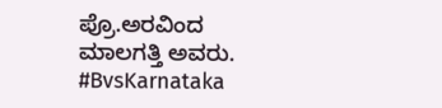ಪ್ರೊ.ಅರವಿಂದ ಮಾಲಗತ್ತಿ ಅವರು.
#BvsKarnataka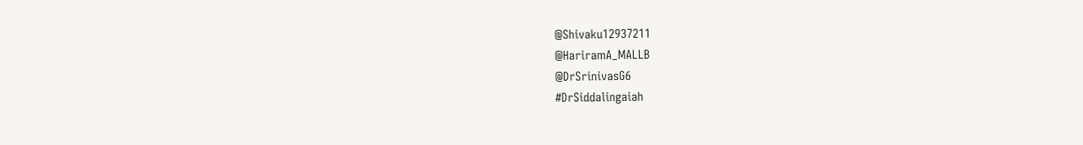@Shivaku12937211
@HariramA_MALLB
@DrSrinivasG6
#DrSiddalingaiah